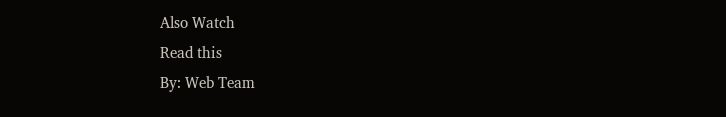Also Watch
Read this
By: Web Team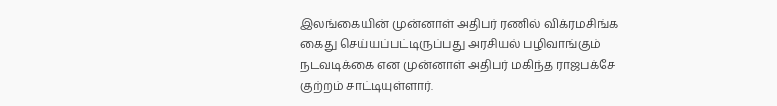இலங்கையின் முன்னாள் அதிபர் ரணில் விக்ரமசிங்க கைது செய்யப்பட்டிருப்பது அரசியல் பழிவாங்கும் நடவடிக்கை என முன்னாள் அதிபர் மகிந்த ராஜபக்சே குற்றம் சாட்டியுள்ளார்.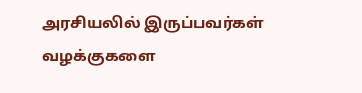அரசியலில் இருப்பவர்கள் வழக்குகளை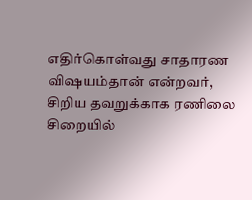எதிர்கொள்வது சாதாரண விஷயம்தான் என்றவர், சிறிய தவறுக்காக ரணிலை சிறையில்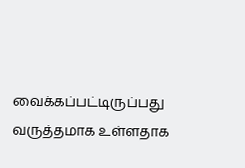வைக்கப்பட்டிருப்பது வருத்தமாக உள்ளதாக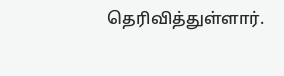தெரிவித்துள்ளார்.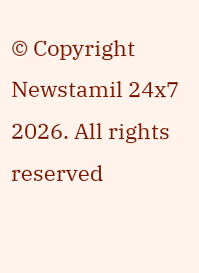© Copyright Newstamil 24x7 2026. All rights reserved